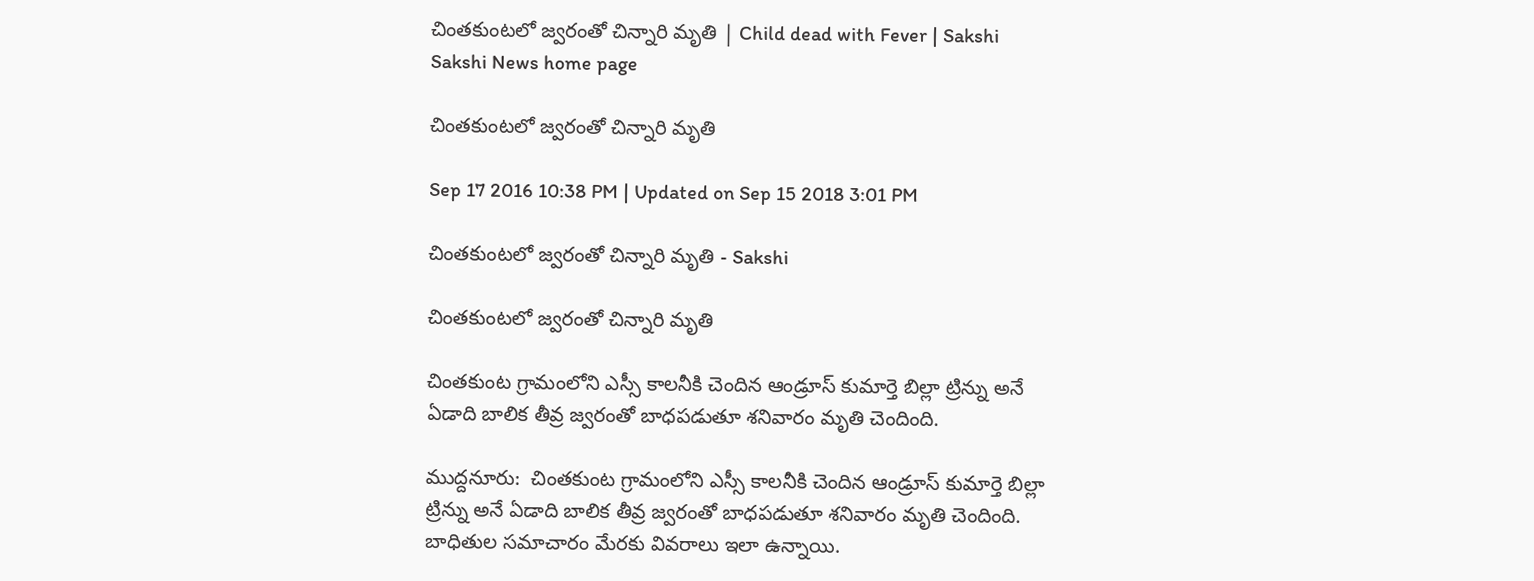చింతకుంటలో జ్వరంతో చిన్నారి మృతి | Child dead with Fever | Sakshi
Sakshi News home page

చింతకుంటలో జ్వరంతో చిన్నారి మృతి

Sep 17 2016 10:38 PM | Updated on Sep 15 2018 3:01 PM

చింతకుంటలో జ్వరంతో చిన్నారి మృతి - Sakshi

చింతకుంటలో జ్వరంతో చిన్నారి మృతి

చింతకుంట గ్రామంలోని ఎస్సీ కాలనీకి చెందిన ఆండ్రూస్‌ కుమార్తె బిల్లా ట్రిన్ను అనే ఏడాది బాలిక తీవ్ర జ్వరంతో బాధపడుతూ శనివారం మృతి చెందింది.

ముద్దనూరు:  చింతకుంట గ్రామంలోని ఎస్సీ కాలనీకి చెందిన ఆండ్రూస్‌ కుమార్తె బిల్లా ట్రిన్ను అనే ఏడాది బాలిక తీవ్ర జ్వరంతో బాధపడుతూ శనివారం మృతి చెందింది. బాధితుల సమాచారం మేరకు వివరాలు ఇలా ఉన్నాయి.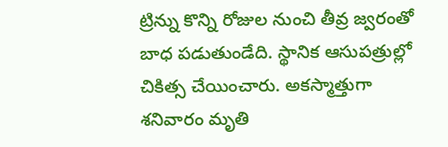ట్రిన్ను కొన్ని రోజుల నుంచి తీవ్ర జ్వరంతో బాధ పడుతుండేది. స్థానిక ఆసుపత్రుల్లో చికిత్స చేయించారు. అకస్మాత్తుగా శనివారం మృతి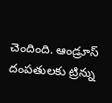చెందింది. ఆండ్రూస్‌ దంపతులకు ట్రిన్ను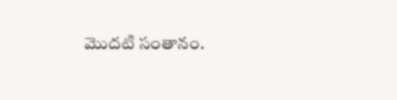మొదటి సంతానం.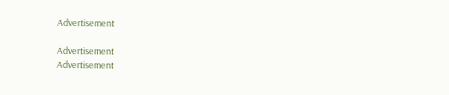Advertisement

Advertisement
Advertisement